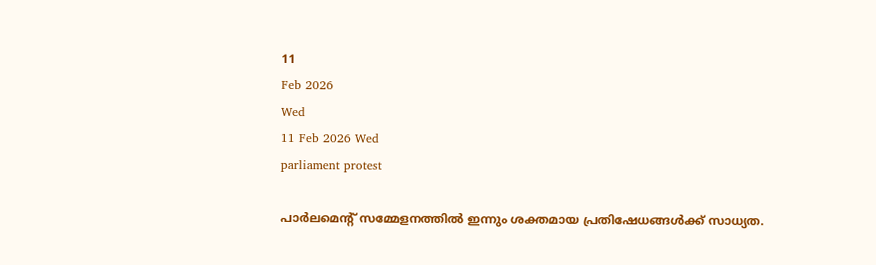11
Feb 2026
Wed
11 Feb 2026 Wed
parliament protest

പാര്‍ലമെന്റ് സമ്മേളനത്തില്‍ ഇന്നും ശക്തമായ പ്രതിഷേധങ്ങള്‍ക്ക് സാധ്യത.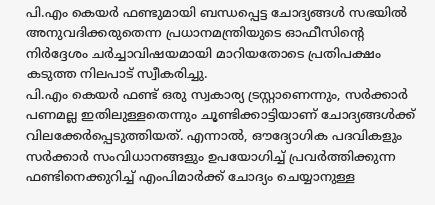പി.എം കെയര്‍ ഫണ്ടുമായി ബന്ധപ്പെട്ട ചോദ്യങ്ങള്‍ സഭയില്‍ അനുവദിക്കരുതെന്ന പ്രധാനമന്ത്രിയുടെ ഓഫീസിന്റെ നിര്‍ദ്ദേശം ചര്‍ച്ചാവിഷയമായി മാറിയതോടെ പ്രതിപക്ഷം കടുത്ത നിലപാട് സ്വീകരിച്ചു.
പി.എം കെയര്‍ ഫണ്ട് ഒരു സ്വകാര്യ ട്രസ്റ്റാണെന്നും, സര്‍ക്കാര്‍ പണമല്ല ഇതിലുള്ളതെന്നും ചൂണ്ടിക്കാട്ടിയാണ് ചോദ്യങ്ങള്‍ക്ക് വിലക്കേര്‍പ്പെടുത്തിയത്. എന്നാല്‍, ഔദ്യോഗിക പദവികളും സര്‍ക്കാര്‍ സംവിധാനങ്ങളും ഉപയോഗിച്ച് പ്രവര്‍ത്തിക്കുന്ന ഫണ്ടിനെക്കുറിച്ച് എംപിമാര്‍ക്ക് ചോദ്യം ചെയ്യാനുള്ള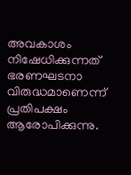അവകാശം നിഷേധിക്കുന്നത് ഭരണഘടനാ വിരുദ്ധമാണെന്ന് പ്രതിപക്ഷം ആരോപിക്കുന്നു.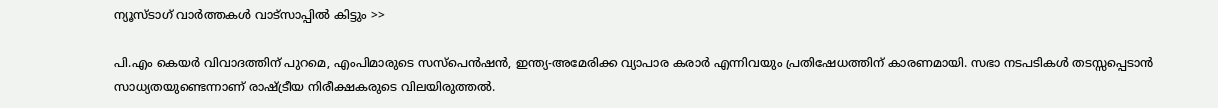ന്യൂസ്ടാഗ് വാര്‍ത്തകള്‍ വാട്‌സാപ്പില്‍ കിട്ടും >>

പി.എം കെയര്‍ വിവാദത്തിന് പുറമെ, എംപിമാരുടെ സസ്‌പെന്‍ഷന്‍, ഇന്ത്യ-അമേരിക്ക വ്യാപാര കരാര്‍ എന്നിവയും പ്രതിഷേധത്തിന് കാരണമായി. സഭാ നടപടികള്‍ തടസ്സപ്പെടാന്‍ സാധ്യതയുണ്ടെന്നാണ് രാഷ്ട്രീയ നിരീക്ഷകരുടെ വിലയിരുത്തല്‍.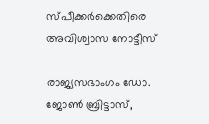സ്പീക്കര്‍ക്കെതിരെ അവിശ്വാസ നോട്ടീസ്

രാജ്യസഭാംഗം ഡോ. ജോണ്‍ ബ്രിട്ടാസ്,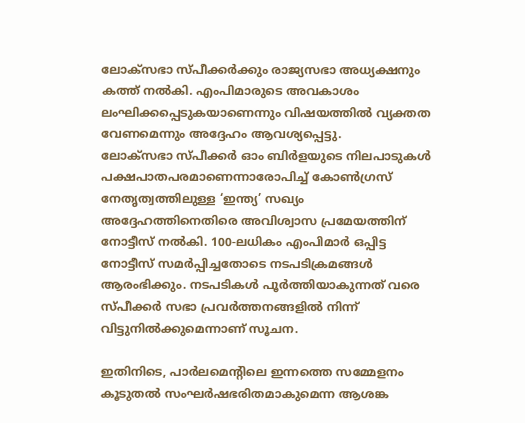ലോക്‌സഭാ സ്പീക്കര്‍ക്കും രാജ്യസഭാ അധ്യക്ഷനും കത്ത് നല്‍കി. എംപിമാരുടെ അവകാശം ലംഘിക്കപ്പെടുകയാണെന്നും വിഷയത്തില്‍ വ്യക്തത വേണമെന്നും അദ്ദേഹം ആവശ്യപ്പെട്ടു.
ലോക്‌സഭാ സ്പീക്കര്‍ ഓം ബിര്‍ളയുടെ നിലപാടുകള്‍ പക്ഷപാതപരമാണെന്നാരോപിച്ച് കോണ്‍ഗ്രസ് നേതൃത്വത്തിലുള്ള ‘ഇന്ത്യ’ സഖ്യം അദ്ദേഹത്തിനെതിരെ അവിശ്വാസ പ്രമേയത്തിന് നോട്ടീസ് നല്‍കി. 100-ലധികം എംപിമാര്‍ ഒപ്പിട്ട നോട്ടീസ് സമര്‍പ്പിച്ചതോടെ നടപടിക്രമങ്ങള്‍ ആരംഭിക്കും. നടപടികള്‍ പൂര്‍ത്തിയാകുന്നത് വരെ സ്പീക്കര്‍ സഭാ പ്രവര്‍ത്തനങ്ങളില്‍ നിന്ന് വിട്ടുനില്‍ക്കുമെന്നാണ് സൂചന.

ഇതിനിടെ, പാര്‍ലമെന്റിലെ ഇന്നത്തെ സമ്മേളനം കൂടുതല്‍ സംഘര്‍ഷഭരിതമാകുമെന്ന ആശങ്ക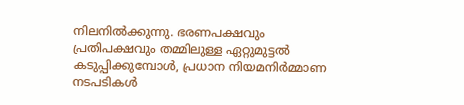നിലനില്‍ക്കുന്നു. ഭരണപക്ഷവും പ്രതിപക്ഷവും തമ്മിലുള്ള ഏറ്റുമുട്ടല്‍ കടുപ്പിക്കുമ്പോള്‍, പ്രധാന നിയമനിര്‍മ്മാണ നടപടികള്‍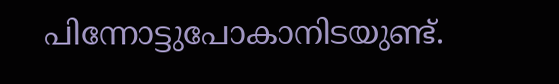പിന്നോട്ടുപോകാനിടയുണ്ട്.